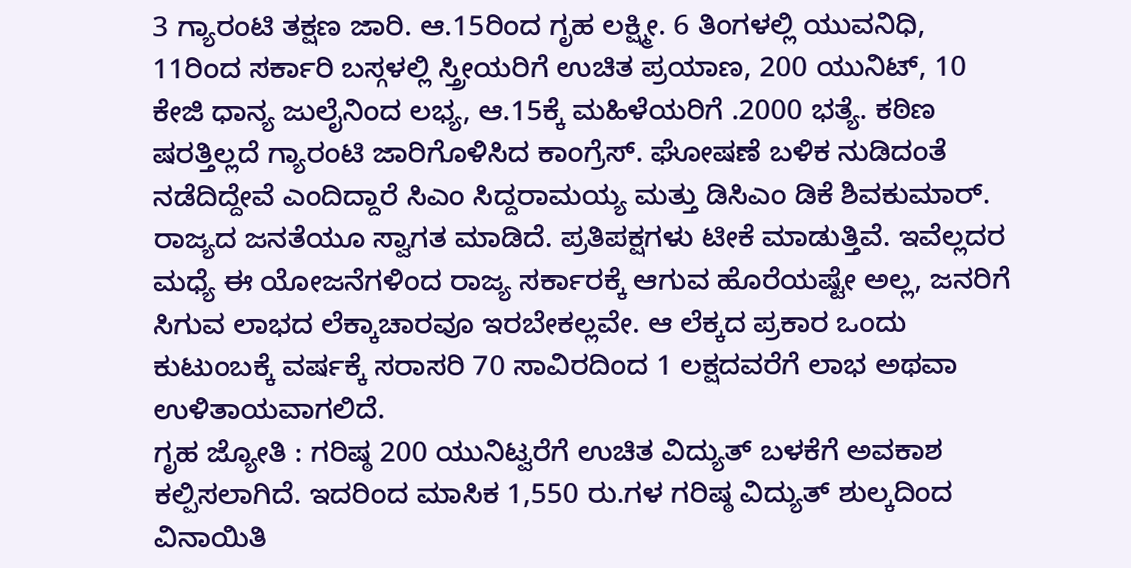3 ಗ್ಯಾರಂಟಿ ತಕ್ಷಣ ಜಾರಿ. ಆ.15ರಿಂದ ಗೃಹ ಲಕ್ಷ್ಮೀ. 6 ತಿಂಗಳಲ್ಲಿ ಯುವನಿಧಿ, 11ರಿಂದ ಸರ್ಕಾರಿ ಬಸ್ಗಳಲ್ಲಿ ಸ್ತ್ರೀಯರಿಗೆ ಉಚಿತ ಪ್ರಯಾಣ, 200 ಯುನಿಟ್, 10 ಕೇಜಿ ಧಾನ್ಯ ಜುಲೈನಿಂದ ಲಭ್ಯ, ಆ.15ಕ್ಕೆ ಮಹಿಳೆಯರಿಗೆ .2000 ಭತ್ಯೆ. ಕಠಿಣ ಷರತ್ತಿಲ್ಲದೆ ಗ್ಯಾರಂಟಿ ಜಾರಿಗೊಳಿಸಿದ ಕಾಂಗ್ರೆಸ್. ಘೋಷಣೆ ಬಳಿಕ ನುಡಿದಂತೆ ನಡೆದಿದ್ದೇವೆ ಎಂದಿದ್ದಾರೆ ಸಿಎಂ ಸಿದ್ದರಾಮಯ್ಯ ಮತ್ತು ಡಿಸಿಎಂ ಡಿಕೆ ಶಿವಕುಮಾರ್.
ರಾಜ್ಯದ ಜನತೆಯೂ ಸ್ವಾಗತ ಮಾಡಿದೆ. ಪ್ರತಿಪಕ್ಷಗಳು ಟೀಕೆ ಮಾಡುತ್ತಿವೆ. ಇವೆಲ್ಲದರ ಮಧ್ಯೆ ಈ ಯೋಜನೆಗಳಿಂದ ರಾಜ್ಯ ಸರ್ಕಾರಕ್ಕೆ ಆಗುವ ಹೊರೆಯಷ್ಟೇ ಅಲ್ಲ, ಜನರಿಗೆ ಸಿಗುವ ಲಾಭದ ಲೆಕ್ಕಾಚಾರವೂ ಇರಬೇಕಲ್ಲವೇ. ಆ ಲೆಕ್ಕದ ಪ್ರಕಾರ ಒಂದು ಕುಟುಂಬಕ್ಕೆ ವರ್ಷಕ್ಕೆ ಸರಾಸರಿ 70 ಸಾವಿರದಿಂದ 1 ಲಕ್ಷದವರೆಗೆ ಲಾಭ ಅಥವಾ ಉಳಿತಾಯವಾಗಲಿದೆ.
ಗೃಹ ಜ್ಯೋತಿ : ಗರಿಷ್ಠ 200 ಯುನಿಟ್ವರೆಗೆ ಉಚಿತ ವಿದ್ಯುತ್ ಬಳಕೆಗೆ ಅವಕಾಶ ಕಲ್ಪಿಸಲಾಗಿದೆ. ಇದರಿಂದ ಮಾಸಿಕ 1,550 ರು.ಗಳ ಗರಿಷ್ಠ ವಿದ್ಯುತ್ ಶುಲ್ಕದಿಂದ ವಿನಾಯಿತಿ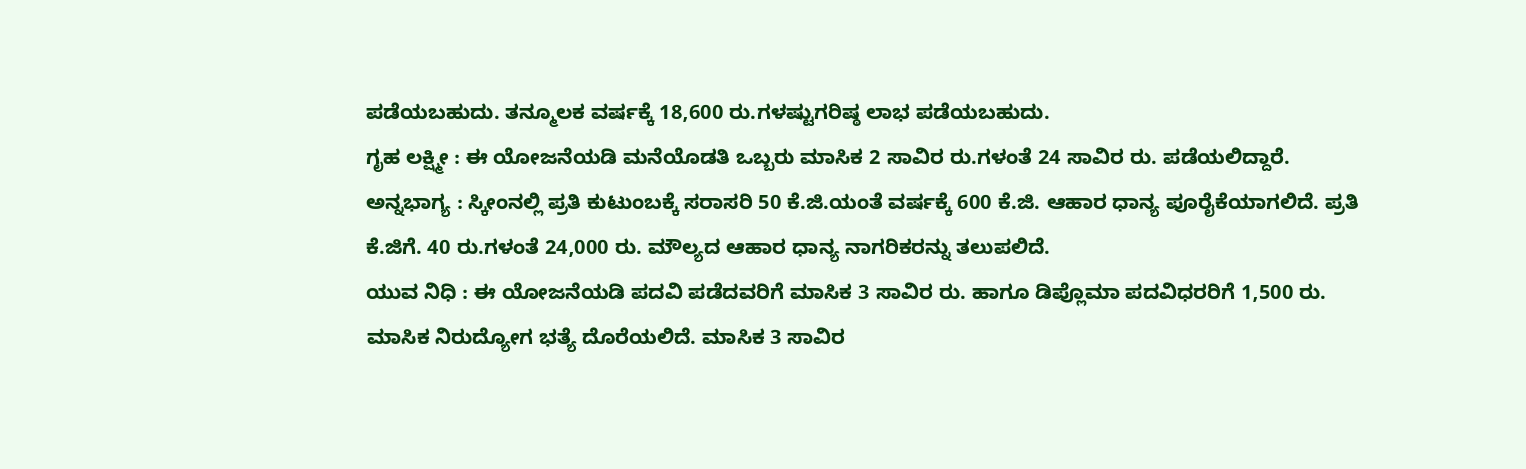ಪಡೆಯಬಹುದು. ತನ್ಮೂಲಕ ವರ್ಷಕ್ಕೆ 18,600 ರು.ಗಳಷ್ಟುಗರಿಷ್ಠ ಲಾಭ ಪಡೆಯಬಹುದು.
ಗೃಹ ಲಕ್ಷ್ಮೀ : ಈ ಯೋಜನೆಯಡಿ ಮನೆಯೊಡತಿ ಒಬ್ಬರು ಮಾಸಿಕ 2 ಸಾವಿರ ರು.ಗಳಂತೆ 24 ಸಾವಿರ ರು. ಪಡೆಯಲಿದ್ದಾರೆ.
ಅನ್ನಭಾಗ್ಯ : ಸ್ಕೀಂನಲ್ಲಿ ಪ್ರತಿ ಕುಟುಂಬಕ್ಕೆ ಸರಾಸರಿ 50 ಕೆ.ಜಿ.ಯಂತೆ ವರ್ಷಕ್ಕೆ 600 ಕೆ.ಜಿ. ಆಹಾರ ಧಾನ್ಯ ಪೂರೈಕೆಯಾಗಲಿದೆ. ಪ್ರತಿ ಕೆ.ಜಿಗೆ. 40 ರು.ಗಳಂತೆ 24,000 ರು. ಮೌಲ್ಯದ ಆಹಾರ ಧಾನ್ಯ ನಾಗರಿಕರನ್ನು ತಲುಪಲಿದೆ.
ಯುವ ನಿಧಿ : ಈ ಯೋಜನೆಯಡಿ ಪದವಿ ಪಡೆದವರಿಗೆ ಮಾಸಿಕ 3 ಸಾವಿರ ರು. ಹಾಗೂ ಡಿಪ್ಲೊಮಾ ಪದವಿಧರರಿಗೆ 1,500 ರು. ಮಾಸಿಕ ನಿರುದ್ಯೋಗ ಭತ್ಯೆ ದೊರೆಯಲಿದೆ. ಮಾಸಿಕ 3 ಸಾವಿರ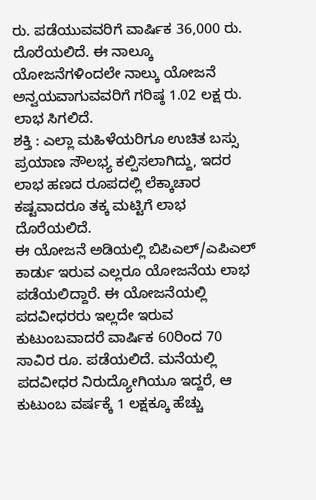ರು. ಪಡೆಯುವವರಿಗೆ ವಾರ್ಷಿಕ 36,000 ರು. ದೊರೆಯಲಿದೆ. ಈ ನಾಲ್ಕೂ ಯೋಜನೆಗಳಿಂದಲೇ ನಾಲ್ಕು ಯೋಜನೆ ಅನ್ವಯವಾಗುವವರಿಗೆ ಗರಿಷ್ಠ 1.02 ಲಕ್ಷ ರು. ಲಾಭ ಸಿಗಲಿದೆ.
ಶಕ್ತಿ : ಎಲ್ಲಾ ಮಹಿಳೆಯರಿಗೂ ಉಚಿತ ಬಸ್ಸು ಪ್ರಯಾಣ ಸೌಲಭ್ಯ ಕಲ್ಪಿಸಲಾಗಿದ್ದು, ಇದರ ಲಾಭ ಹಣದ ರೂಪದಲ್ಲಿ ಲೆಕ್ಕಾಚಾರ ಕಷ್ಟವಾದರೂ ತಕ್ಕ ಮಟ್ಟಿಗೆ ಲಾಭ ದೊರೆಯಲಿದೆ.
ಈ ಯೋಜನೆ ಅಡಿಯಲ್ಲಿ ಬಿಪಿಎಲ್/ಎಪಿಎಲ್ ಕಾರ್ಡು ಇರುವ ಎಲ್ಲರೂ ಯೋಜನೆಯ ಲಾಭ ಪಡೆಯಲಿದ್ದಾರೆ. ಈ ಯೋಜನೆಯಲ್ಲಿ ಪದವೀಧರರು ಇಲ್ಲದೇ ಇರುವ ಕುಟುಂಬವಾದರೆ ವಾರ್ಷಿಕ 60ರಿಂದ 70 ಸಾವಿರ ರೂ. ಪಡೆಯಲಿದೆ. ಮನೆಯಲ್ಲಿ ಪದವೀಧರ ನಿರುದ್ಯೋಗಿಯೂ ಇದ್ದರೆ, ಆ ಕುಟುಂಬ ವರ್ಷಕ್ಕೆ 1 ಲಕ್ಷಕ್ಕೂ ಹೆಚ್ಚು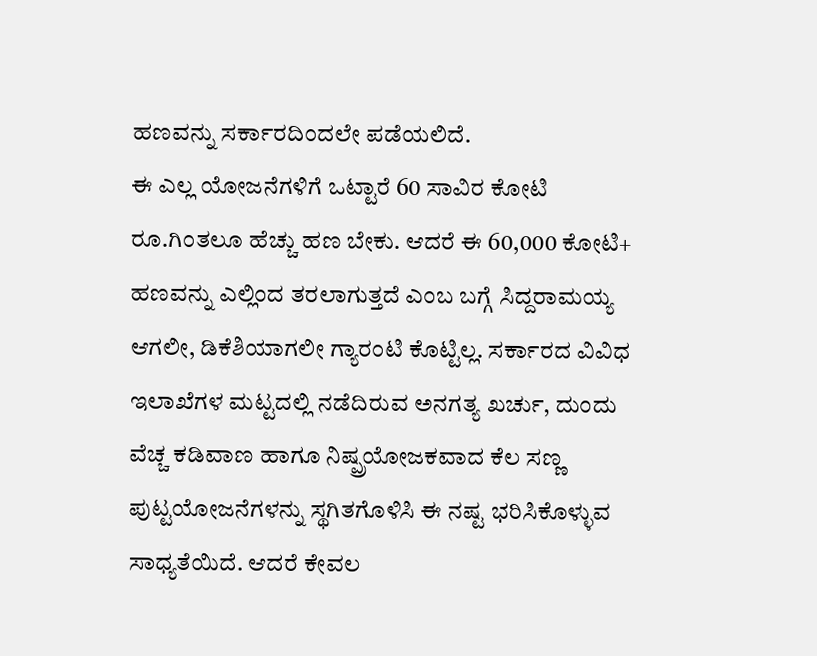ಹಣವನ್ನು ಸರ್ಕಾರದಿಂದಲೇ ಪಡೆಯಲಿದೆ.
ಈ ಎಲ್ಲ ಯೋಜನೆಗಳಿಗೆ ಒಟ್ಟಾರೆ 60 ಸಾವಿರ ಕೋಟಿ ರೂ.ಗಿಂತಲೂ ಹೆಚ್ಚು ಹಣ ಬೇಕು. ಆದರೆ ಈ 60,000 ಕೋಟಿ+ ಹಣವನ್ನು ಎಲ್ಲಿಂದ ತರಲಾಗುತ್ತದೆ ಎಂಬ ಬಗ್ಗೆ ಸಿದ್ದರಾಮಯ್ಯ ಆಗಲೀ, ಡಿಕೆಶಿಯಾಗಲೀ ಗ್ಯಾರಂಟಿ ಕೊಟ್ಟಿಲ್ಲ. ಸರ್ಕಾರದ ವಿವಿಧ ಇಲಾಖೆಗಳ ಮಟ್ಟದಲ್ಲಿ ನಡೆದಿರುವ ಅನಗತ್ಯ ಖರ್ಚು, ದುಂದು ವೆಚ್ಚ ಕಡಿವಾಣ ಹಾಗೂ ನಿಷ್ಪ್ರಯೋಜಕವಾದ ಕೆಲ ಸಣ್ಣ ಪುಟ್ಟಯೋಜನೆಗಳನ್ನು ಸ್ಥಗಿತಗೊಳಿಸಿ ಈ ನಷ್ಟ ಭರಿಸಿಕೊಳ್ಳುವ ಸಾಧ್ಯತೆಯಿದೆ. ಆದರೆ ಕೇವಲ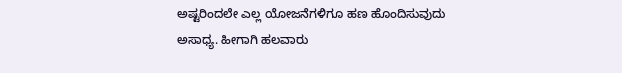ಅಷ್ಟರಿಂದಲೇ ಎಲ್ಲ ಯೋಜನೆಗಳಿಗೂ ಹಣ ಹೊಂದಿಸುವುದು ಅಸಾಧ್ಯ. ಹೀಗಾಗಿ ಹಲವಾರು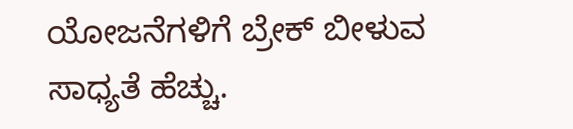ಯೋಜನೆಗಳಿಗೆ ಬ್ರೇಕ್ ಬೀಳುವ ಸಾಧ್ಯತೆ ಹೆಚ್ಚು.